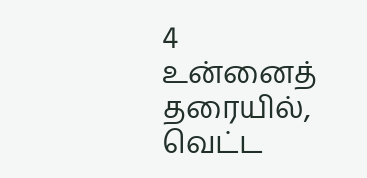4
உன்னைத் தரையில், வெட்ட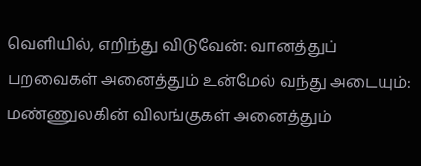வெளியில், எறிந்து விடுவேன்: வானத்துப் பறவைகள் அனைத்தும் உன்மேல் வந்து அடையும்: மண்ணுலகின் விலங்குகள் அனைத்தும்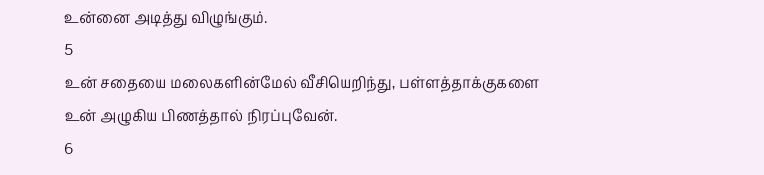உன்னை அடித்து விழுங்கும்.
5
உன் சதையை மலைகளின்மேல் வீசியெறிந்து, பள்ளத்தாக்குகளை உன் அழுகிய பிணத்தால் நிரப்புவேன்.
6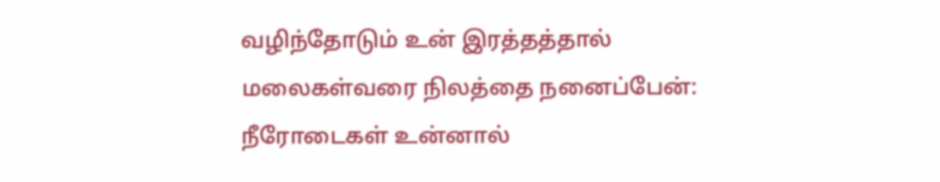வழிந்தோடும் உன் இரத்தத்தால் மலைகள்வரை நிலத்தை நனைப்பேன்: நீரோடைகள் உன்னால்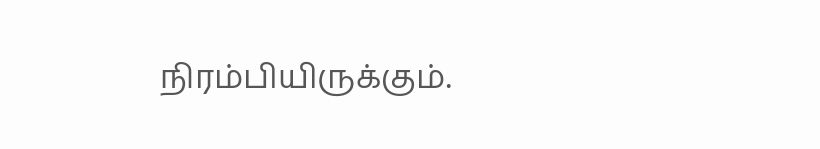நிரம்பியிருக்கும்.